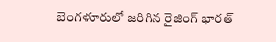బెంగళూరులో జరిగిన రైజింగ్ భారత్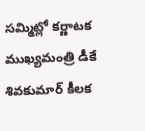సమ్మిట్లో కర్ణాటక ముఖ్యమంత్రి డీకే శివకుమార్ కీలక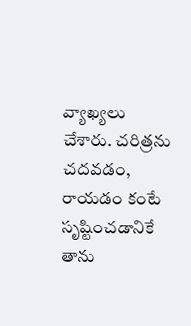వ్యాఖ్యలు చేశారు. చరిత్రను చదవడం, రాయడం కంటే సృష్టించడానికే తాను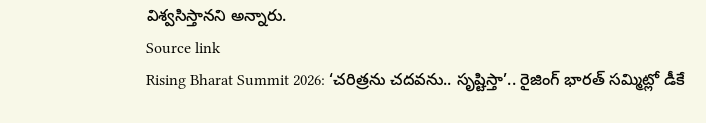విశ్వసిస్తానని అన్నారు.
Source link
Rising Bharat Summit 2026: ‘చరిత్రను చదవను.. సృష్టిస్తా’.. రైజింగ్ భారత్ సమ్మిట్లో డీకే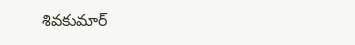శివకుమార్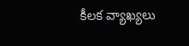కీలక వ్యాఖ్యలు